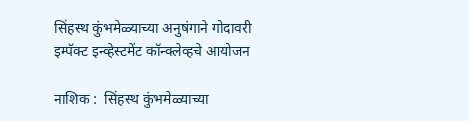सिंहस्थ कुंभमेळ्याच्या अनुषंगाने गोदावरी इम्पॅक्ट इन्व्हेस्टमेंट कॉन्क्लेव्हचे आयोजन

नाशिक :  सिंहस्थ कुंभमेळ्याच्या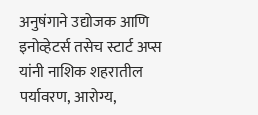अनुषंगाने उद्योजक आणि इनोव्हेटर्स तसेच स्टार्ट अप्स यांनी नाशिक शहरातील पर्यावरण, आरोग्य,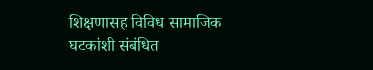शिक्षणासह विविध सामाजिक घटकांशी संबंधित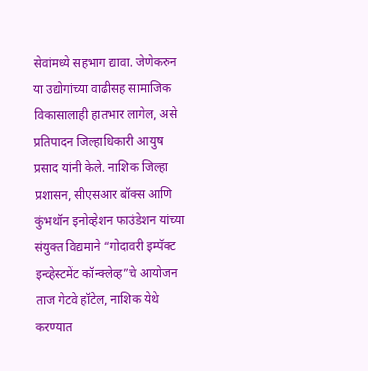सेवांमध्ये सहभाग द्यावा. जेणेकरुन या उद्योगांच्या वाढीसह सामाजिक विकासालाही हातभार लागेल, असे प्रतिपादन जिल्हाधिकारी आयुष प्रसाद यांनी केले. नाशिक जिल्हा प्रशासन, सीएसआर बॉक्स आणि कुंभथॉन इनोव्हेशन फाउंडेशन यांच्या संयुक्त विद्यमाने “गोदावरी इम्पॅक्ट इन्व्हेस्टमेंट कॉन्क्लेव्ह”चे आयोजन ताज गेटवे हॉटेल, नाशिक येथे करण्यात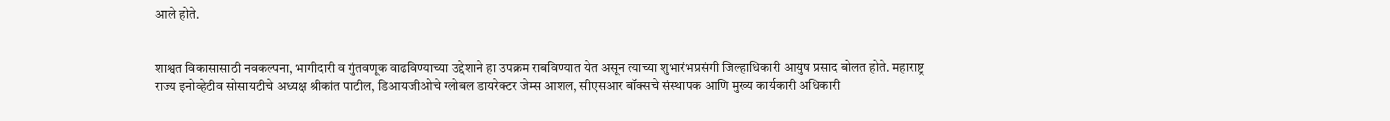आले होते.


शाश्वत विकासासाठी नवकल्पना, भागीदारी व गुंतवणूक वाढविण्याच्या उद्देशाने हा उपक्रम राबविण्यात येत असून त्याच्या शुभारंभप्रसंगी जिल्हाधिकारी आयुष प्रसाद बोलत होते. महाराष्ट्र राज्य इनोव्हेटीव सोसायटीचे अध्यक्ष श्रीकांत पाटील, डिआयजीओचे ग्लोबल डायरेक्टर जेम्स आशल, सीएसआर बॉक्सचे संस्थापक आणि मुख्य कार्यकारी अधिकारी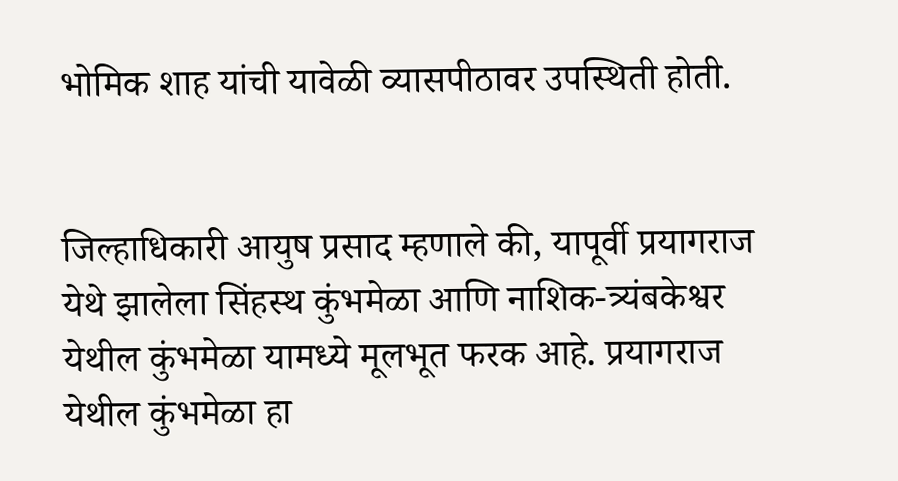भोमिक शाह यांची यावेळी व्यासपीठावर उपस्थिती होती.


जिल्हाधिकारी आयुष प्रसाद म्हणाले की, यापूर्वी प्रयागराज येथे झालेला सिंहस्थ कुंभमेळा आणि नाशिक-त्र्यंबकेश्वर येथील कुंभमेळा यामध्ये मूलभूत फरक आहे. प्रयागराज येथील कुंभमेळा हा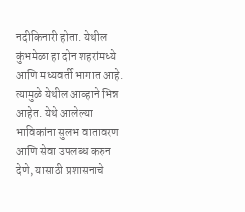नदीकिनारी होता. येथील कुंभमेळा हा दोन शहरांमध्ये आणि मध्यवर्ती भागात आहे. त्यामुळे येथील आव्हाने भिन्न आहेत. येथे आलेल्या भाविकांना सुलभ वातावरण आणि सेवा उपलब्ध करुन देणे, यासाठी प्रशासनाचे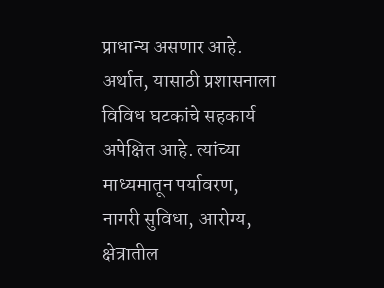प्राधान्य असणार आहे. अर्थात, यासाठी प्रशासनाला विविध घटकांचे सहकार्य अपेक्षित आहे. त्यांच्या माध्यमातून पर्यावरण, नागरी सुविधा, आरोग्य, क्षेत्रातील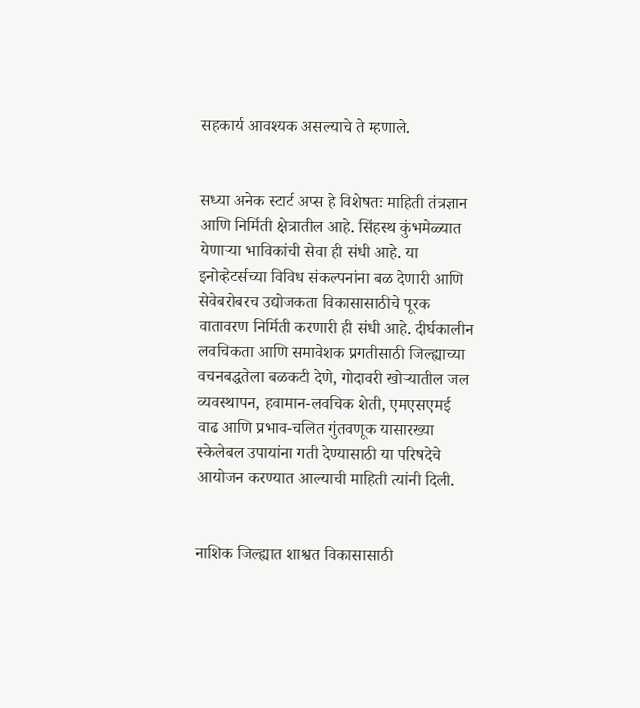सहकार्य आवश्यक असल्याचे ते म्हणाले.


सध्या अनेक स्टार्ट अप्स हे विशेषतः माहिती तंत्रज्ञान आणि निर्मिती क्षेत्रातील आहे. सिंहस्थ कुंभमेळ्यात येणाऱ्या भाविकांची सेवा ही संधी आहे. या इनोव्हेटर्सच्या विविध संकल्पनांना बळ देणारी आणि सेवेबरोबरच उद्योजकता विकासासाठीचे पूरक वातावरण निर्मिती करणारी ही संधी आहे. दीर्घकालीन लवचिकता आणि समावेशक प्रगतीसाठी जिल्ह्याच्या वचनबद्धतेला बळकटी देणे, गोदावरी खोऱ्यातील जल व्यवस्थापन, हवामान-लवचिक शेती, एमएसएमई वाढ आणि प्रभाव-चलित गुंतवणूक यासारख्या स्केलेबल उपायांना गती देण्यासाठी या परिषदेचे आयोजन करण्यात आल्याची माहिती त्यांनी दिली.


नाशिक जिल्ह्यात शाश्वत विकासासाठी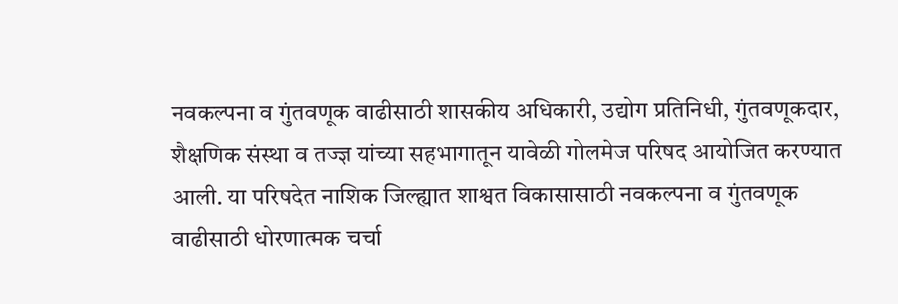नवकल्पना व गुंतवणूक वाढीसाठी शासकीय अधिकारी, उद्योग प्रतिनिधी, गुंतवणूकदार, शैक्षणिक संस्था व तज्ज्ञ यांच्या सहभागातून यावेळी गोलमेज परिषद आयोजित करण्यात आली. या परिषदेत नाशिक जिल्ह्यात शाश्वत विकासासाठी नवकल्पना व गुंतवणूक वाढीसाठी धोरणात्मक चर्चा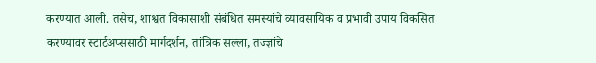करण्यात आली. तसेच, शाश्वत विकासाशी संबंधित समस्यांचे व्यावसायिक व प्रभावी उपाय विकसित करण्यावर स्टार्टअप्ससाठी मार्गदर्शन, तांत्रिक सल्ला, तज्ज्ञांचे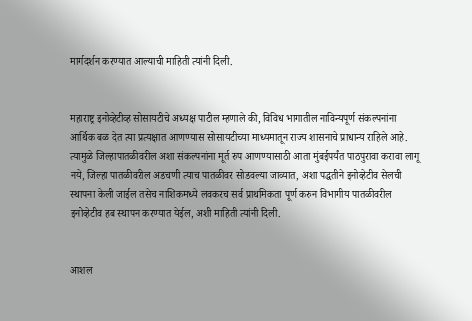मार्गदर्शन करण्यात आल्याची माहिती त्यांनी दिली.


महाराष्ट्र इनोव्हेटीव्ह सोसायटीचे अध्यक्ष पाटील म्हणाले की, विविध भागातील नाविन्यपूर्ण संकल्पनांना आर्थिक बळ देत त्या प्रत्यक्षात आणण्यास सोसायटीच्या माध्यमातून राज्य शासनाचे प्राधान्य राहिले आहे. त्यामुळे जिल्हापातळीवरील अशा संकल्पनांना मूर्त रुप आणण्यासाठी आता मुंबईपर्यंत पाठपुरावा करावा लागू नये, जिल्हा पातळीवरील अडचणी त्याच पातळीवर सोडवल्या जाव्यात, अशा पद्धतीने इनोव्हेटीव सेलची स्थापना केली जाईल तसेच नाशिकमध्ये लवकरच सर्व प्राथमिकता पूर्ण करुन विभागीय पातळीवरील इनोव्हेटीव हब स्थापन करण्यात येईल, अशी माहिती त्यांनी दिली.


आशल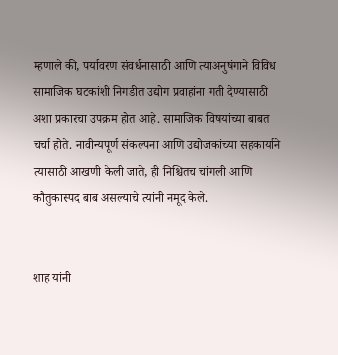म्हणाले की, पर्यावरण संवर्धनासाठी आणि त्याअनुषंगाने विविध सामाजिक घटकांशी निगडीत उद्योग प्रवाहांना गती देण्यासाठी अशा प्रकारचा उपक्रम होत आहे. सामाजिक विषयांच्या बाबत चर्चा होते. नावीन्यपूर्ण संकल्पना आणि उद्योजकांच्या सहकार्याने त्यासाठी आखणी केली जाते, ही निश्चितच चांगली आणि कौतुकास्पद बाब असल्याचे त्यांनी नमूद केले.


शाह यांनी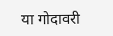या गोदावरी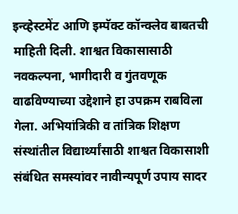इन्व्हेस्टमेंट आणि इम्पॅक्ट कॉन्क्लेव बाबतची माहिती दिली. शाश्वत विकासासाठी नवकल्पना, भागीदारी व गुंतवणूक वाढविण्याच्या उद्देशाने हा उपक्रम राबविला गेला. अभियांत्रिकी व तांत्रिक शिक्षण संस्थांतील विद्यार्थ्यांसाठी शाश्वत विकासाशी संबंधित समस्यांवर नावीन्यपूर्ण उपाय सादर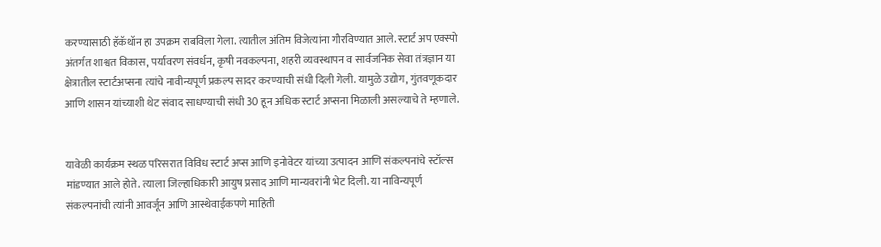करण्यासाठी हॅकॅथॉन हा उपक्रम राबविला गेला. त्यातील अंतिम विजेत्यांना गौरविण्यात आले. स्टार्ट अप एक्स्पो अंतर्गत शाश्वत विकास, पर्यावरण संवर्धन, कृषी नवकल्पना, शहरी व्यवस्थापन व सार्वजनिक सेवा तंत्रज्ञान या क्षेत्रातील स्टार्टअप्सना त्यांचे नावीन्यपूर्ण प्रकल्प सादर करण्याची संधी दिली गेली. यामुळे उद्योग, गुंतवणूकदार आणि शासन यांच्याशी थेट संवाद साधण्याची संधी 30 हून अधिक स्टार्ट अप्सना मिळाली असल्याचे ते म्हणाले.


यावेळी कार्यक्रम स्थळ परिसरात विविध स्टार्ट अप्स आणि इनोवेटर यांच्या उत्पादन आणि संकल्पनांचे स्टॉल्स मांडण्यात आले होते. त्याला जिल्हाधिकारी आयुष प्रसाद आणि मान्यवरांनी भेट दिली. या नाविन्यपूर्ण संकल्पनांची त्यांनी आवर्जून आणि आस्थेवाईकपणे माहिती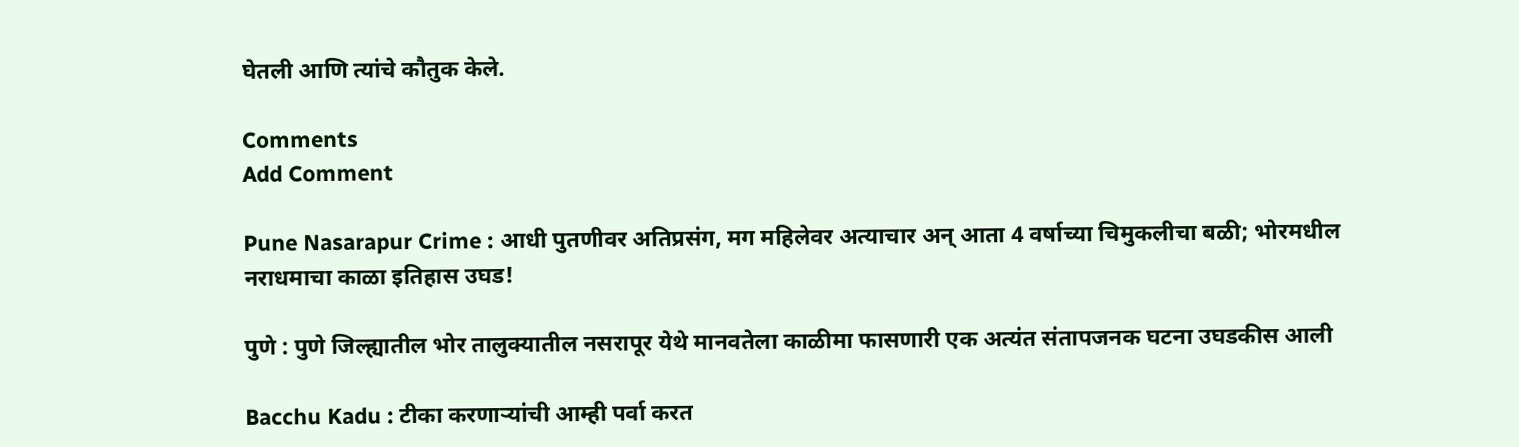घेतली आणि त्यांचे कौतुक केले.

Comments
Add Comment

Pune Nasarapur Crime : आधी पुतणीवर अतिप्रसंग, मग महिलेवर अत्याचार अन् आता 4 वर्षाच्या चिमुकलीचा बळी; भोरमधील नराधमाचा काळा इतिहास उघड!

पुणे : पुणे जिल्ह्यातील भोर तालुक्यातील नसरापूर येथे मानवतेला काळीमा फासणारी एक अत्यंत संतापजनक घटना उघडकीस आली

Bacchu Kadu : टीका करणाऱ्यांची आम्ही पर्वा करत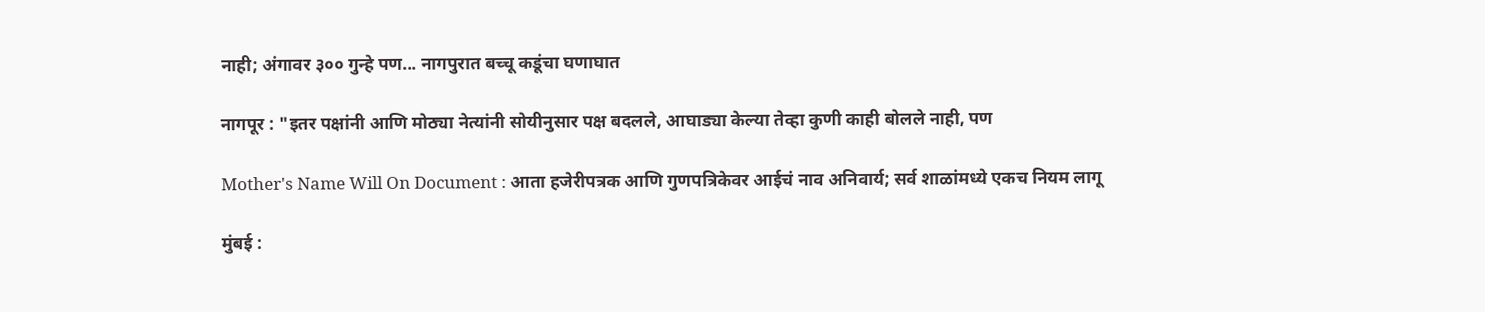नाही; अंगावर ३०० गुन्हे पण... नागपुरात बच्चू कडूंचा घणाघात

नागपूर : "इतर पक्षांनी आणि मोठ्या नेत्यांनी सोयीनुसार पक्ष बदलले, आघाड्या केल्या तेव्हा कुणी काही बोलले नाही, पण

Mother's Name Will On Document : आता हजेरीपत्रक आणि गुणपत्रिकेवर आईचं नाव अनिवार्य; सर्व शाळांमध्ये एकच नियम लागू

मुंबई :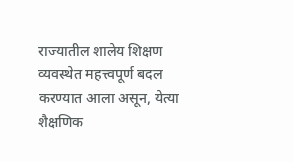राज्यातील शालेय शिक्षण व्यवस्थेत महत्त्वपूर्ण बदल करण्यात आला असून, येत्या शैक्षणिक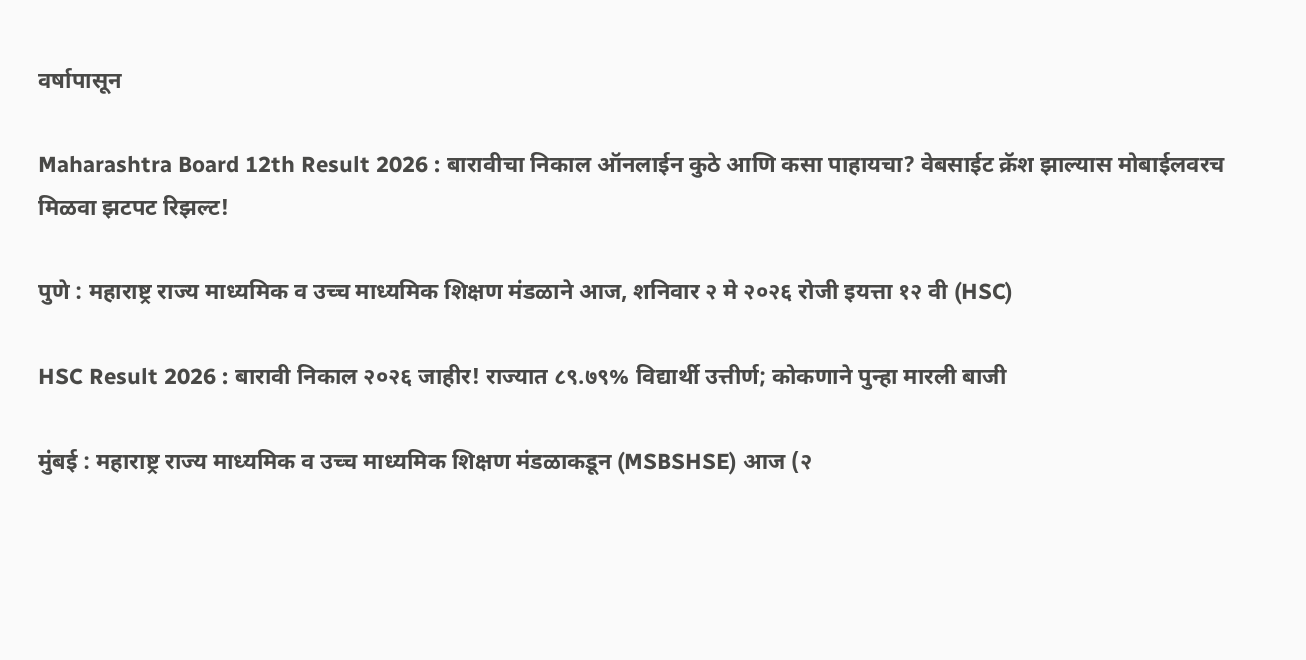वर्षापासून

Maharashtra Board 12th Result 2026 : बारावीचा निकाल ऑनलाईन कुठे आणि कसा पाहायचा? वेबसाईट क्रॅश झाल्यास मोबाईलवरच मिळवा झटपट रिझल्ट!

पुणे : महाराष्ट्र राज्य माध्यमिक व उच्च माध्यमिक शिक्षण मंडळाने आज, शनिवार २ मे २०२६ रोजी इयत्ता १२ वी (HSC)

HSC Result 2026 : बारावी निकाल २०२६ जाहीर! राज्यात ८९.७९% विद्यार्थी उत्तीर्ण; कोकणाने पुन्हा मारली बाजी

मुंबई : महाराष्ट्र राज्य माध्यमिक व उच्च माध्यमिक शिक्षण मंडळाकडून (MSBSHSE) आज (२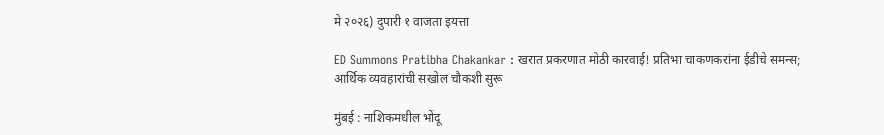मे २०२६) दुपारी १ वाजता इयत्ता

ED Summons Pratibha Chakankar : खरात प्रकरणात मोठी कारवाई! प्रतिभा चाकणकरांना ईडीचे समन्स; आर्थिक व्यवहारांची सखोल चौकशी सुरू

मुंबई : नाशिकमधील भोंदू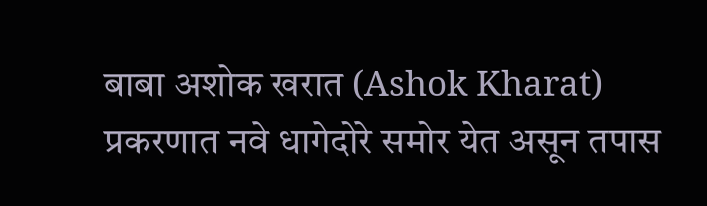बाबा अशोक खरात (Ashok Kharat) प्रकरणात नवे धागेदोरे समोर येत असून तपास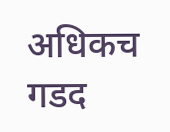अधिकच गडद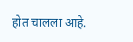होत चालला आहे.